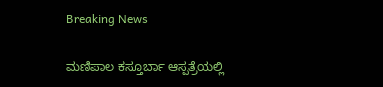Breaking News

ಮಣಿಪಾಲ ಕಸ್ತೂರ್ಬಾ ಆಸ್ಪತ್ರೆಯಲ್ಲಿ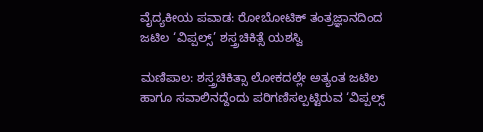ವೈದ್ಯಕೀಯ ಪವಾಡ: ರೋಬೋಟಿಕ್ ತಂತ್ರಜ್ಞಾನದಿಂದ ಜಟಿಲ ‘ವಿಪ್ಪಲ್ಸ್’ ಶಸ್ತ್ರಚಿಕಿತ್ಸೆ ಯಶಸ್ವಿ

ಮಣಿಪಾಲ: ಶಸ್ತ್ರಚಿಕಿತ್ಸಾ ಲೋಕದಲ್ಲೇ ಅತ್ಯಂತ ಜಟಿಲ ಹಾಗೂ ಸವಾಲಿನದ್ದೆಂದು ಪರಿಗಣಿಸಲ್ಪಟ್ಟಿರುವ ‘ವಿಪ್ಪಲ್ಸ್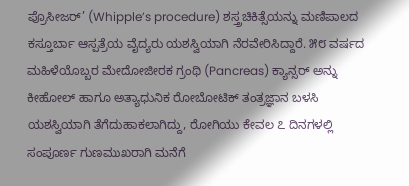ಪ್ರೊಸೀಜರ್’ (Whipple’s procedure) ಶಸ್ತ್ರಚಿಕಿತ್ಸೆಯನ್ನು ಮಣಿಪಾಲದ ಕಸ್ತೂರ್ಬಾ ಆಸ್ಪತ್ರೆಯ ವೈದ್ಯರು ಯಶಸ್ವಿಯಾಗಿ ನೆರವೇರಿಸಿದ್ದಾರೆ. ೫೮ ವರ್ಷದ ಮಹಿಳೆಯೊಬ್ಬರ ಮೇದೋಜೀರಕ ಗ್ರಂಥಿ (Pancreas) ಕ್ಯಾನ್ಸರ್ ಅನ್ನು ಕೀಹೋಲ್ ಹಾಗೂ ಅತ್ಯಾಧುನಿಕ ರೋಬೋಟಿಕ್ ತಂತ್ರಜ್ಞಾನ ಬಳಸಿ ಯಶಸ್ವಿಯಾಗಿ ತೆಗೆದುಹಾಕಲಾಗಿದ್ದು, ರೋಗಿಯು ಕೇವಲ ೭ ದಿನಗಳಲ್ಲಿ ಸಂಪೂರ್ಣ ಗುಣಮುಖರಾಗಿ ಮನೆಗೆ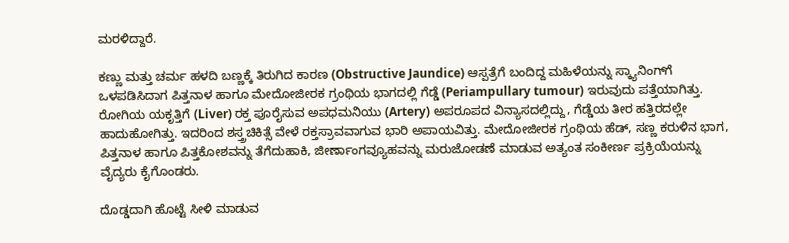ಮರಳಿದ್ದಾರೆ.

ಕಣ್ಣು ಮತ್ತು ಚರ್ಮ ಹಳದಿ ಬಣ್ಣಕ್ಕೆ ತಿರುಗಿದ ಕಾರಣ (Obstructive Jaundice) ಆಸ್ಪತ್ರೆಗೆ ಬಂದಿದ್ದ ಮಹಿಳೆಯನ್ನು ಸ್ಕ್ಯಾನಿಂಗ್‌ಗೆ ಒಳಪಡಿಸಿದಾಗ ಪಿತ್ತನಾಳ ಹಾಗೂ ಮೇದೋಜೀರಕ ಗ್ರಂಥಿಯ ಭಾಗದಲ್ಲಿ ಗೆಡ್ಡೆ (Periampullary tumour) ಇರುವುದು ಪತ್ತೆಯಾಗಿತ್ತು. ರೋಗಿಯ ಯಕೃತ್ತಿಗೆ (Liver) ರಕ್ತ ಪೂರೈಸುವ ಅಪಧಮನಿಯು (Artery) ಅಪರೂಪದ ವಿನ್ಯಾಸದಲ್ಲಿದ್ದು, ಗೆಡ್ಡೆಯ ತೀರ ಹತ್ತಿರದಲ್ಲೇ ಹಾದುಹೋಗಿತ್ತು. ಇದರಿಂದ ಶಸ್ತ್ರಚಿಕಿತ್ಸೆ ವೇಳೆ ರಕ್ತಸ್ರಾವವಾಗುವ ಭಾರಿ ಅಪಾಯವಿತ್ತು. ಮೇದೋಜೀರಕ ಗ್ರಂಥಿಯ ಹೆಡ್, ಸಣ್ಣ ಕರುಳಿನ ಭಾಗ, ಪಿತ್ತನಾಳ ಹಾಗೂ ಪಿತ್ತಕೋಶವನ್ನು ತೆಗೆದುಹಾಕಿ, ಜೀರ್ಣಾಂಗವ್ಯೂಹವನ್ನು ಮರುಜೋಡಣೆ ಮಾಡುವ ಅತ್ಯಂತ ಸಂಕೀರ್ಣ ಪ್ರಕ್ರಿಯೆಯನ್ನು ವೈದ್ಯರು ಕೈಗೊಂಡರು.

ದೊಡ್ಡದಾಗಿ ಹೊಟ್ಟೆ ಸೀಳಿ ಮಾಡುವ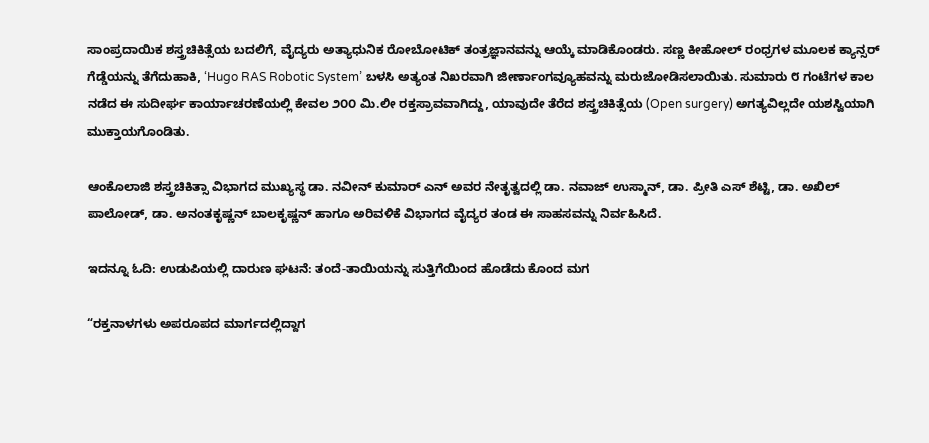ಸಾಂಪ್ರದಾಯಿಕ ಶಸ್ತ್ರಚಿಕಿತ್ಸೆಯ ಬದಲಿಗೆ, ವೈದ್ಯರು ಅತ್ಯಾಧುನಿಕ ರೋಬೋಟಿಕ್ ತಂತ್ರಜ್ಞಾನವನ್ನು ಆಯ್ಕೆ ಮಾಡಿಕೊಂಡರು. ಸಣ್ಣ ಕೀಹೋಲ್ ರಂಧ್ರಗಳ ಮೂಲಕ ಕ್ಯಾನ್ಸರ್ ಗೆಡ್ಡೆಯನ್ನು ತೆಗೆದುಹಾಕಿ, ‘Hugo RAS Robotic System’ ಬಳಸಿ ಅತ್ಯಂತ ನಿಖರವಾಗಿ ಜೀರ್ಣಾಂಗವ್ಯೂಹವನ್ನು ಮರುಜೋಡಿಸಲಾಯಿತು. ಸುಮಾರು ೮ ಗಂಟೆಗಳ ಕಾಲ ನಡೆದ ಈ ಸುದೀರ್ಘ ಕಾರ್ಯಾಚರಣೆಯಲ್ಲಿ ಕೇವಲ ೨೦೦ ಮಿ.ಲೀ ರಕ್ತಸ್ರಾವವಾಗಿದ್ದು, ಯಾವುದೇ ತೆರೆದ ಶಸ್ತ್ರಚಿಕಿತ್ಸೆಯ (Open surgery) ಅಗತ್ಯವಿಲ್ಲದೇ ಯಶಸ್ವಿಯಾಗಿ ಮುಕ್ತಾಯಗೊಂಡಿತು.

ಆಂಕೊಲಾಜಿ ಶಸ್ತ್ರಚಿಕಿತ್ಸಾ ವಿಭಾಗದ ಮುಖ್ಯಸ್ಥ ಡಾ. ನವೀನ್ ಕುಮಾರ್ ಎನ್ ಅವರ ನೇತೃತ್ವದಲ್ಲಿ ಡಾ. ನವಾಜ್ ಉಸ್ಮಾನ್, ಡಾ. ಪ್ರೀತಿ ಎಸ್ ಶೆಟ್ಟಿ, ಡಾ. ಅಖಿಲ್ ಪಾಲೋಡ್, ಡಾ. ಅನಂತಕೃಷ್ಣನ್ ಬಾಲಕೃಷ್ಣನ್ ಹಾಗೂ ಅರಿವಳಿಕೆ ವಿಭಾಗದ ವೈದ್ಯರ ತಂಡ ಈ ಸಾಹಸವನ್ನು ನಿರ್ವಹಿಸಿದೆ.

ಇದನ್ನೂ ಓದಿ: ಉಡುಪಿಯಲ್ಲಿ ದಾರುಣ ಘಟನೆ: ತಂದೆ-ತಾಯಿಯನ್ನು ಸುತ್ತಿಗೆಯಿಂದ ಹೊಡೆದು ಕೊಂದ ಮಗ

“ರಕ್ತನಾಳಗಳು ಅಪರೂಪದ ಮಾರ್ಗದಲ್ಲಿದ್ದಾಗ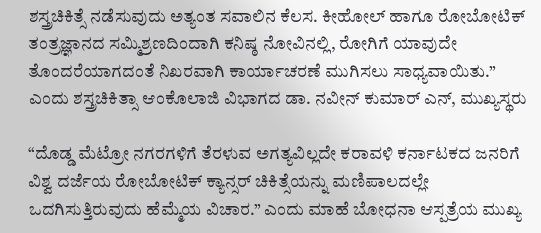ಶಸ್ತ್ರಚಿಕಿತ್ಸೆ ನಡೆಸುವುದು ಅತ್ಯಂತ ಸವಾಲಿನ ಕೆಲಸ. ಕೀಹೋಲ್ ಹಾಗೂ ರೋಬೋಟಿಕ್ ತಂತ್ರಜ್ಞಾನದ ಸಮ್ಮಿಶ್ರಣದಿಂದಾಗಿ ಕನಿಷ್ಠ ನೋವಿನಲ್ಲಿ, ರೋಗಿಗೆ ಯಾವುದೇ ತೊಂದರೆಯಾಗದಂತೆ ನಿಖರವಾಗಿ ಕಾರ್ಯಾಚರಣೆ ಮುಗಿಸಲು ಸಾಧ್ಯವಾಯಿತು.” ಎಂದು ಶಸ್ತ್ರಚಿಕಿತ್ಸಾ ಆಂಕೊಲಾಜಿ ವಿಭಾಗದ ಡಾ. ನವೀನ್ ಕುಮಾರ್ ಎನ್, ಮುಖ್ಯಸ್ಥರು

“ದೊಡ್ಡ ಮೆಟ್ರೋ ನಗರಗಳಿಗೆ ತೆರಳುವ ಅಗತ್ಯವಿಲ್ಲದೇ ಕರಾವಳಿ ಕರ್ನಾಟಕದ ಜನರಿಗೆ ವಿಶ್ವ ದರ್ಜೆಯ ರೋಬೋಟಿಕ್ ಕ್ಯಾನ್ಸರ್ ಚಿಕಿತ್ಸೆಯನ್ನು ಮಣಿಪಾಲದಲ್ಲೇ ಒದಗಿಸುತ್ತಿರುವುದು ಹೆಮ್ಮೆಯ ವಿಚಾರ.” ಎಂದು ಮಾಹೆ ಬೋಧನಾ ಆಸ್ಪತ್ರೆಯ ಮುಖ್ಯ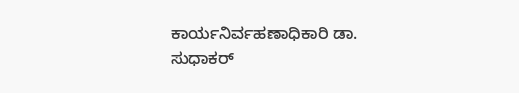ಕಾರ್ಯನಿರ್ವಹಣಾಧಿಕಾರಿ ಡಾ. ಸುಧಾಕರ್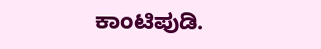ಕಾಂಟಿಪುಡಿ.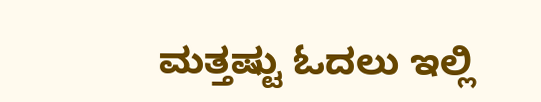ಮತ್ತಷ್ಟು ಓದಲು ಇಲ್ಲಿ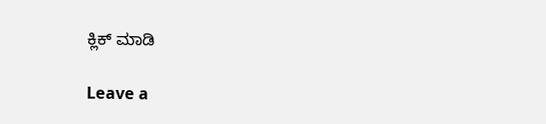ಕ್ಲಿಕ್ ಮಾಡಿ

Leave a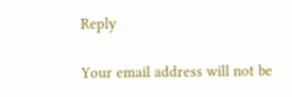Reply

Your email address will not be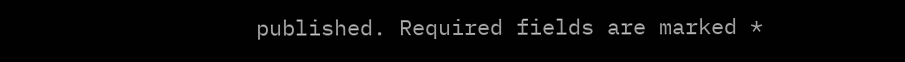published. Required fields are marked *